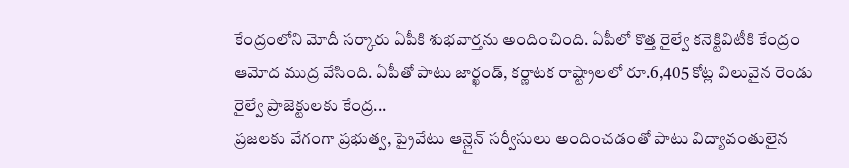కేంద్రంలోని మోదీ సర్కారు ఏపీకి శుభవార్తను అందించింది. ఏపీలో కొత్త రైల్వే కనెక్టివిటీకి కేంద్రం ఆమోద ముద్ర వేసింది. ఏపీతో పాటు జార్ఖండ్, కర్ణాటక రాష్ట్రాలలో రూ.6,405 కోట్ల విలువైన రెండు రైల్వే ప్రాజెక్టులకు కేంద్ర...
ప్రజలకు వేగంగా ప్రభుత్వ, ప్రైవేటు ఆన్లైన్ సర్వీసులు అందించడంతో పాటు విద్యావంతులైన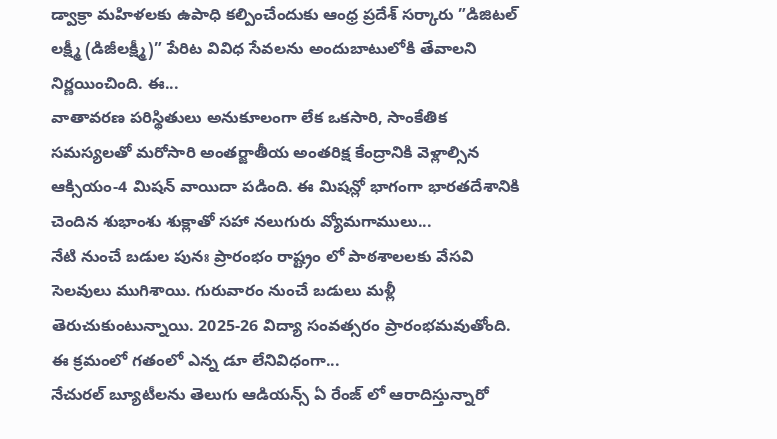డ్వాక్రా మహిళలకు ఉపాధి కల్పించేందుకు ఆంధ్ర ప్రదేశ్ సర్కారు ”డిజిటల్ లక్ష్మీ (డిజీలక్ష్మీ)” పేరిట వివిధ సేవలను అందుబాటులోకి తేవాలని నిర్ణయించింది. ఈ...
వాతావరణ పరిస్థితులు అనుకూలంగా లేక ఒకసారి, సాంకేతిక సమస్యలతో మరోసారి అంతర్జాతీయ అంతరిక్ష కేంద్రానికి వెళ్లాల్సిన ఆక్సియం-4 మిషన్ వాయిదా పడింది. ఈ మిషన్లో భాగంగా భారతదేశానికి చెందిన శుభాంశు శుక్లాతో సహా నలుగురు వ్యోమగాములు...
నేటి నుంచే బడుల పునః ప్రారంభం రాష్ట్రం లో పాఠశాలలకు వేసవి సెలవులు ముగిశాయి. గురువారం నుంచే బడులు మళ్లీ తెరుచుకుంటున్నాయి. 2025-26 విద్యా సంవత్సరం ప్రారంభమవుతోంది. ఈ క్రమంలో గతంలో ఎన్న డూ లేనివిధంగా...
నేచురల్ బ్యూటీలను తెలుగు ఆడియన్స్ ఏ రేంజ్ లో ఆరాదిస్తున్నారో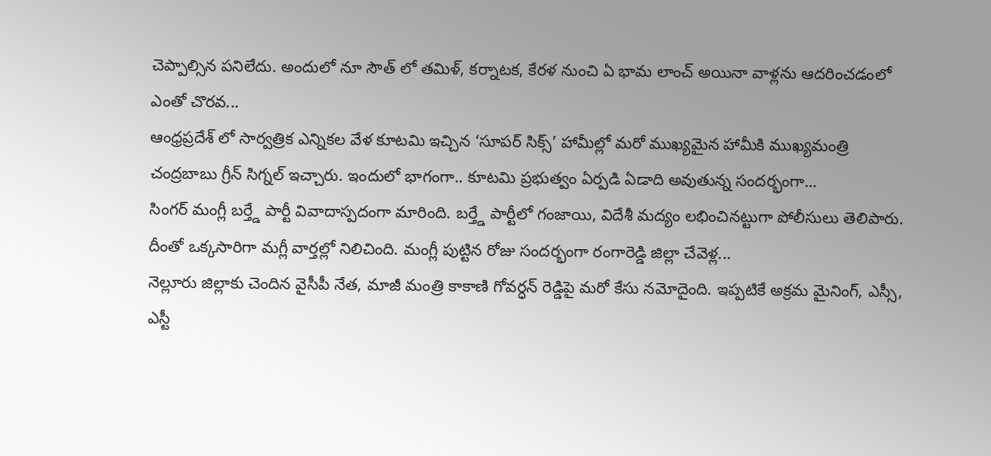చెప్పాల్సిన పనిలేదు. అందులో నూ సౌత్ లో తమిళ్, కర్నాటక, కేరళ నుంచి ఏ భామ లాంచ్ అయినా వాళ్లను ఆదరించడంలో ఎంతో చొరవ...
ఆంధ్రప్రదేశ్ లో సార్వత్రిక ఎన్నికల వేళ కూటమి ఇచ్చిన ‘సూపర్ సిక్స్’ హామీల్లో మరో ముఖ్యమైన హామీకి ముఖ్యమంత్రి చంద్రబాబు గ్రీన్ సిగ్నల్ ఇచ్చారు. ఇందులో భాగంగా.. కూటమి ప్రభుత్వం ఏర్పడి ఏడాది అవుతున్న సందర్భంగా...
సింగర్ మంగ్లీ బర్త్డే పార్టీ వివాదాస్పదంగా మారింది. బర్త్డే పార్టీలో గంజాయి, విదేశీ మద్యం లభించినట్టుగా పోలీసులు తెలిపారు. దీంతో ఒక్కసారిగా మగ్లీ వార్తల్లో నిలిచింది. మంగ్లీ పుట్టిన రోజు సందర్భంగా రంగారెడ్డి జిల్లా చేవెళ్ల...
నెల్లూరు జిల్లాకు చెందిన వైసీపీ నేత, మాజీ మంత్రి కాకాణి గోవర్ధన్ రెడ్డిపై మరో కేసు నమోదైంది. ఇప్పటికే అక్రమ మైనింగ్, ఎస్సీ, ఎస్టీ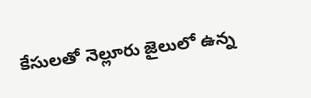కేసులతో నెల్లూరు జైలులో ఉన్న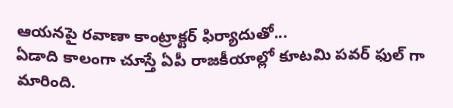ఆయనపై రవాణా కాంట్రాక్టర్ ఫిర్యాదుతో...
ఏడాది కాలంగా చూస్తే ఏపీ రాజకీయాల్లో కూటమి పవర్ ఫుల్ గా మారింది.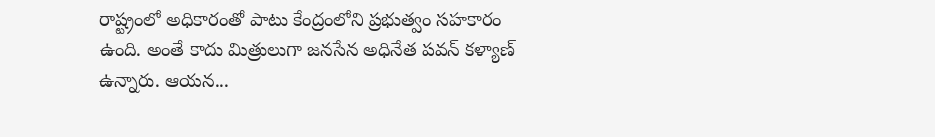రాష్ట్రంలో అధికారంతో పాటు కేంద్రంలోని ప్రభుత్వం సహకారం ఉంది. అంతే కాదు మిత్రులుగా జనసేన అధినేత పవన్ కళ్యాణ్ ఉన్నారు. ఆయన...